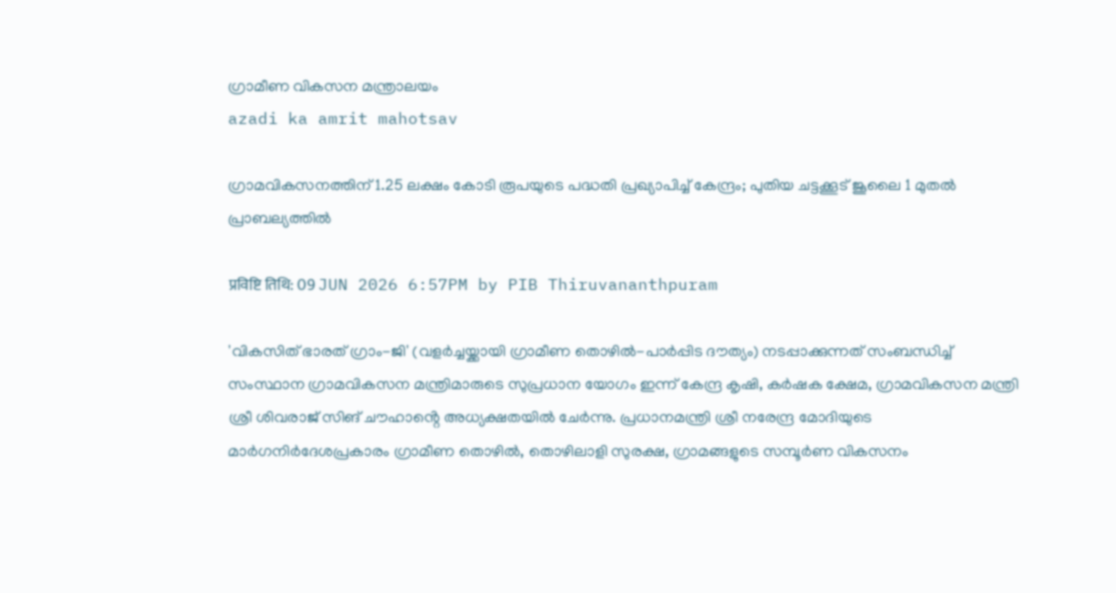ഗ്രാമീണ വികസന മന്ത്രാലയം
azadi ka amrit mahotsav

ഗ്രാമവികസനത്തിന് 1.25 ലക്ഷം കോടി രൂപയുടെ പദ്ധതി പ്രഖ്യാപിച്ച് കേന്ദ്രം; പുതിയ ചട്ടക്കൂട് ജൂലൈ 1 മുതൽ പ്രാബല്യത്തിൽ

प्रविष्टि तिथि: 09 JUN 2026 6:57PM by PIB Thiruvananthpuram

'വികസിത് ഭാരത് ഗ്രാം-ജി' (വളര്‍ച്ചയ്ക്കായി ഗ്രാമീണ തൊഴിൽ-പാർപ്പിട ദൗത്യം) നടപ്പാക്കുന്നത് സംബന്ധിച്ച് സംസ്ഥാന ഗ്രാമവികസന മന്ത്രിമാരുടെ സുപ്രധാന യോഗം ഇന്ന് കേന്ദ്ര കൃഷി, കർഷക ക്ഷേമ, ഗ്രാമവികസന മന്ത്രി ശ്രീ ശിവരാജ് സിങ് ചൗഹാൻ്റെ അധ്യക്ഷതയില്‍ ചേര്‍ന്നു. പ്രധാനമന്ത്രി ശ്രീ നരേന്ദ്ര മോദിയുടെ മാർഗനിർദേശപ്രകാരം ഗ്രാമീണ തൊഴിൽ, തൊഴിലാളി സുരക്ഷ, ഗ്രാമങ്ങളുടെ സമ്പൂര്‍ണ വികസനം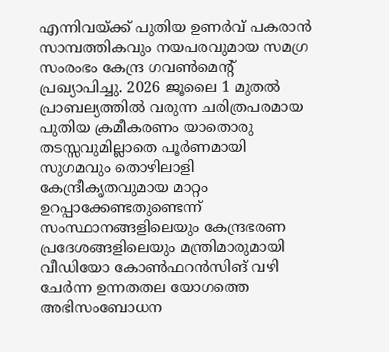എന്നിവയ്ക്ക് പുതിയ ഉണർവ് പകരാന്‍ സാമ്പത്തികവും നയപരവുമായ സമഗ്ര സംരംഭം കേന്ദ്ര ഗവൺമെൻ്റ്  പ്രഖ്യാപിച്ചു. 2026 ജൂലൈ 1 മുതൽ പ്രാബല്യത്തിൽ വരുന്ന ചരിത്രപരമായ   പുതിയ ക്രമീകരണം യാതൊരു തടസ്സവുമില്ലാതെ പൂർണമായി സുഗമവും തൊഴിലാളി കേന്ദ്രീകൃതവുമായ മാറ്റം ഉറപ്പാക്കേണ്ടതുണ്ടെന്ന് സംസ്ഥാനങ്ങളിലെയും കേന്ദ്രഭരണ പ്രദേശങ്ങളിലെയും മന്ത്രിമാരുമായി വീഡിയോ കോൺഫറൻസിങ് വഴി ചേര്‍ന്ന ഉന്നതതല യോഗത്തെ അഭിസംബോധന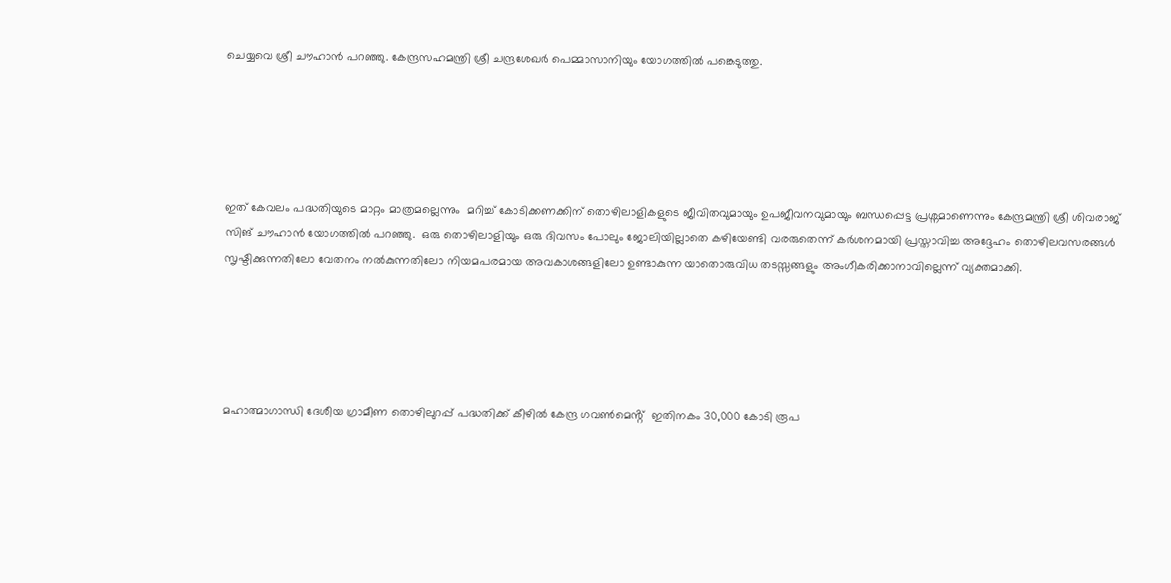ചെയ്യവെ ശ്രീ ചൗഹാൻ പറഞ്ഞു. കേന്ദ്രസഹമന്ത്രി ശ്രീ ചന്ദ്രശേഖർ പെമ്മാസാനിയും യോഗത്തിൽ പങ്കെടുത്തു.





ഇത് കേവലം പദ്ധതിയുടെ മാറ്റം മാത്രമല്ലെന്നും  മറിച്ച് കോടിക്കണക്കിന് തൊഴിലാളികളുടെ ജീവിതവുമായും ഉപജീവനവുമായും ബന്ധപ്പെട്ട പ്രശ്നമാണെന്നും കേന്ദ്രമന്ത്രി ശ്രീ ശിവരാജ് സിങ് ചൗഹാൻ യോഗത്തിൽ പറഞ്ഞു.  ഒരു തൊഴിലാളിയും ഒരു ദിവസം പോലും ജോലിയില്ലാതെ കഴിയേണ്ടി വരരുതെന്ന് കര്‍ശനമായി പ്രസ്താവിച്ച അദ്ദേഹം തൊഴിലവസരങ്ങൾ സൃഷ്ടിക്കുന്നതിലോ വേതനം നൽകുന്നതിലോ നിയമപരമായ അവകാശങ്ങളിലോ ഉണ്ടാകുന്ന യാതൊരുവിധ തടസ്സങ്ങളും അംഗീകരിക്കാനാവില്ലെന്ന് വ്യക്തമാക്കി.





മഹാത്മാഗാന്ധി ദേശീയ ഗ്രാമീണ തൊഴിലുറപ്പ് പദ്ധതിക്ക് കീഴിൽ കേന്ദ്ര ഗവൺമെൻ്റ്  ഇതിനകം 30,000 കോടി രൂപ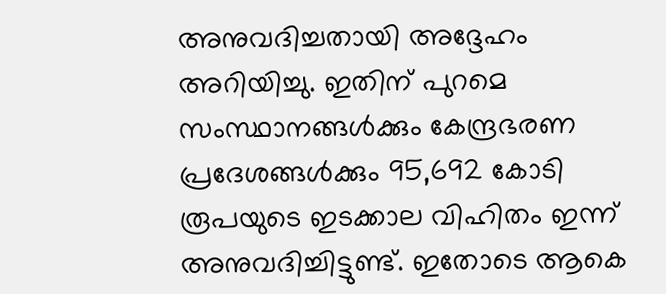അനുവദിച്ചതായി അദ്ദേഹം അറിയിച്ചു. ഇതിന് പുറമെ സംസ്ഥാനങ്ങൾക്കും കേന്ദ്രഭരണ പ്രദേശങ്ങൾക്കും 95,692 കോടി രൂപയുടെ ഇടക്കാല വിഹിതം ഇന്ന് അനുവദിച്ചിട്ടുണ്ട്. ഇതോടെ ആകെ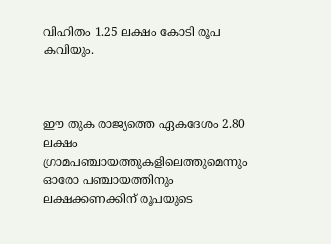വിഹിതം 1.25 ലക്ഷം കോടി രൂപ കവിയും.



ഈ തുക രാജ്യത്തെ ഏകദേശം 2.80 ലക്ഷം ഗ്രാമപഞ്ചായത്തുകളിലെത്തുമെന്നും ഓരോ പഞ്ചായത്തിനും ലക്ഷക്കണക്കിന് രൂപയുടെ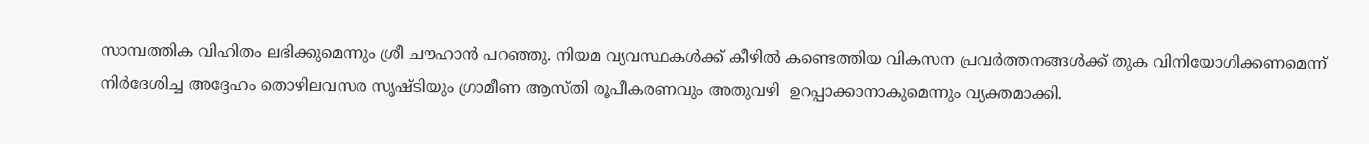സാമ്പത്തിക വിഹിതം ലഭിക്കുമെന്നും ശ്രീ ചൗഹാൻ പറഞ്ഞു. നിയമ വ്യവസ്ഥകൾക്ക് കീഴിൽ കണ്ടെത്തിയ വികസന പ്രവർത്തനങ്ങൾക്ക് തുക വിനിയോഗിക്കണമെന്ന് നിര്‍ദേശിച്ച അദ്ദേഹം തൊഴിലവസര സൃഷ്ടിയും ഗ്രാമീണ ആസ്തി രൂപീകരണവും അതുവഴി  ഉറപ്പാക്കാനാകുമെന്നും വ്യക്തമാക്കി.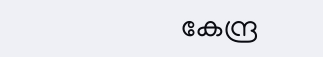കേന്ദ്ര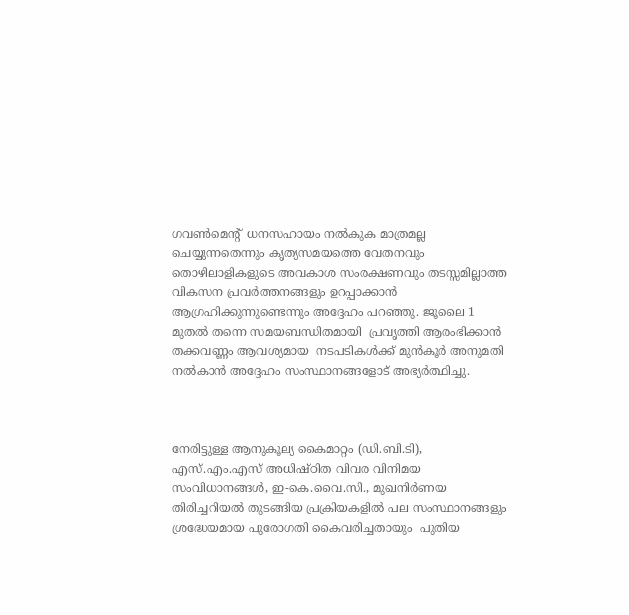ഗവൺമെൻ്റ്  ധനസഹായം നൽകുക മാത്രമല്ല ചെയ്യുന്നതെന്നും കൃത്യസമയത്തെ വേതനവും  തൊഴിലാളികളുടെ അവകാശ സംരക്ഷണവും തടസ്സമില്ലാത്ത വികസന പ്രവർത്തനങ്ങളും ഉറപ്പാക്കാൻ ആഗ്രഹിക്കുന്നുണ്ടെന്നും അദ്ദേഹം പറഞ്ഞു. ജൂലൈ 1 മുതൽ തന്നെ സമയബന്ധിതമായി  പ്രവൃത്തി ആരംഭിക്കാൻ തക്കവണ്ണം ആവശ്യമായ  നടപടികള്‍ക്ക് മുൻകൂര്‍ അനുമതി നൽകാൻ അദ്ദേഹം സംസ്ഥാനങ്ങളോട് അഭ്യർത്ഥിച്ചു.



നേരിട്ടുള്ള ആനുകൂല്യ കൈമാറ്റം (ഡി.ബി.ടി),  എസ്.എം.എസ് അധിഷ്ഠിത വിവര വിനിമയ സംവിധാനങ്ങൾ, ഇ-കെ.വൈ.സി., മുഖനിര്‍ണയ തിരിച്ചറിയല്‍ തുടങ്ങിയ പ്രക്രിയകളിൽ പല സംസ്ഥാനങ്ങളും ശ്രദ്ധേയമായ പുരോഗതി കൈവരിച്ചതായും  പുതിയ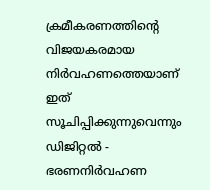ക്രമീകരണത്തിൻ്റെ വിജയകരമായ നിർവഹണത്തെയാണ് ഇത് സൂചിപ്പിക്കുന്നുവെന്നും ഡിജിറ്റല്‍ -   ഭരണനിര്‍വഹണ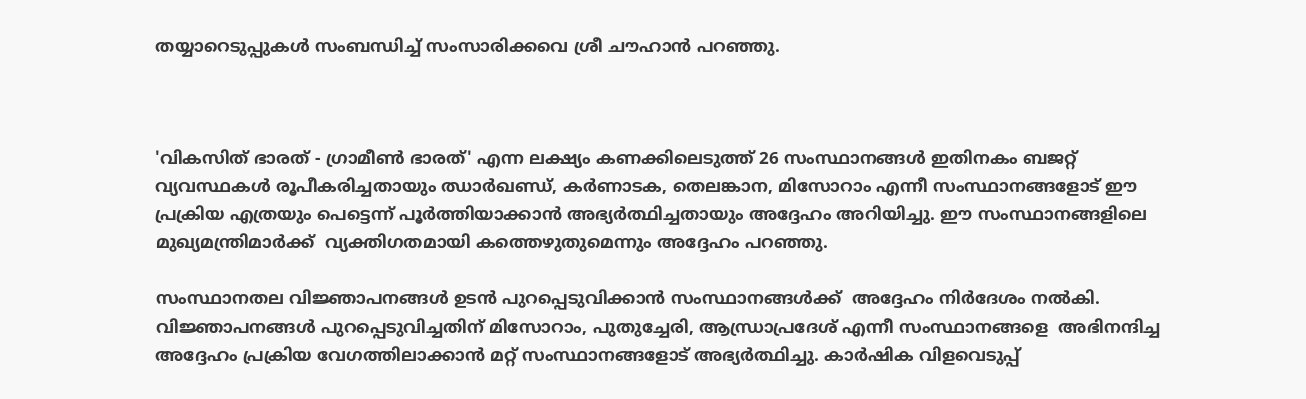തയ്യാറെടുപ്പുകള്‍ സംബന്ധിച്ച് സംസാരിക്കവെ ശ്രീ ചൗഹാൻ പറഞ്ഞു.



'വികസിത് ഭാരത് - ഗ്രാമീൺ ഭാരത്' എന്ന ലക്ഷ്യം കണക്കിലെടുത്ത് 26 സംസ്ഥാനങ്ങൾ ഇതിനകം ബജറ്റ് വ്യവസ്ഥകൾ രൂപീകരിച്ചതായും ഝാർഖണ്ഡ്, കർണാടക, തെലങ്കാന, മിസോറാം എന്നീ സംസ്ഥാനങ്ങളോട് ഈ പ്രക്രിയ എത്രയും പെട്ടെന്ന് പൂർത്തിയാക്കാൻ അഭ്യർത്ഥിച്ചതായും അദ്ദേഹം അറിയിച്ചു. ഈ സംസ്ഥാനങ്ങളിലെ മുഖ്യമന്ത്രിമാർക്ക്  വ്യക്തിഗതമായി കത്തെഴുതുമെന്നും അദ്ദേഹം പറഞ്ഞു.

സംസ്ഥാനതല വിജ്ഞാപനങ്ങൾ ഉടന്‍ പുറപ്പെടുവിക്കാൻ സംസ്ഥാനങ്ങൾക്ക്  അദ്ദേഹം നിർദേശം നല്‍കി. വിജ്ഞാപനങ്ങൾ പുറപ്പെടുവിച്ചതിന് മിസോറാം, പുതുച്ചേരി, ആന്ധ്രാപ്രദേശ് എന്നീ സംസ്ഥാനങ്ങളെ  അഭിനന്ദിച്ച അദ്ദേഹം പ്രക്രിയ വേഗത്തിലാക്കാൻ മറ്റ് സംസ്ഥാനങ്ങളോട് അഭ്യർത്ഥിച്ചു. കാർഷിക വിളവെടുപ്പ്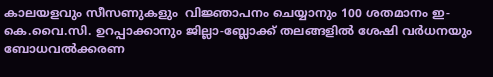കാലയളവും സീസണുകളും  വിജ്ഞാപനം ചെയ്യാനും 100 ശതമാനം ഇ-കെ.വൈ.സി. ഉറപ്പാക്കാനും ജില്ലാ-ബ്ലോക്ക് തലങ്ങളിൽ ശേഷി വർധനയും  ബോധവൽക്കരണ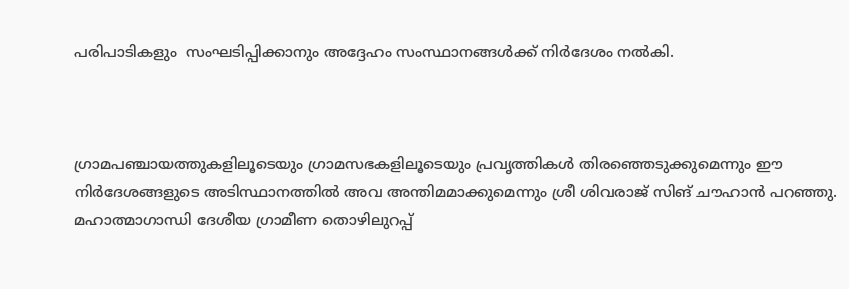പരിപാടികളും  സംഘടിപ്പിക്കാനും അദ്ദേഹം സംസ്ഥാനങ്ങൾക്ക് നിർദേശം നൽകി.



ഗ്രാമപഞ്ചായത്തുകളിലൂടെയും ഗ്രാമസഭകളിലൂടെയും പ്രവൃത്തികൾ തിരഞ്ഞെടുക്കുമെന്നും ഈ നിർദേശങ്ങളുടെ അടിസ്ഥാനത്തിൽ അവ അന്തിമമാക്കുമെന്നും ശ്രീ ശിവരാജ് സിങ് ചൗഹാൻ പറഞ്ഞു. മഹാത്മാഗാന്ധി ദേശീയ ഗ്രാമീണ തൊഴിലുറപ്പ്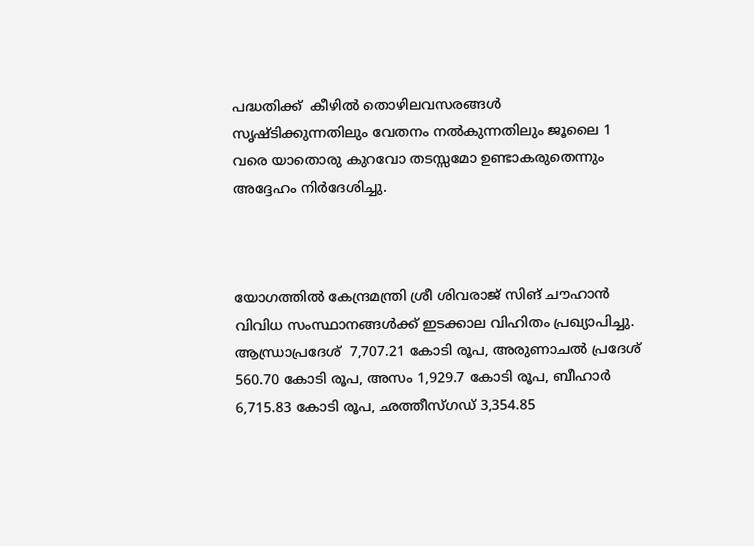പദ്ധതിക്ക്  കീഴില്‍ തൊഴിലവസരങ്ങൾ സൃഷ്ടിക്കുന്നതിലും വേതനം നൽകുന്നതിലും ജൂലൈ 1 വരെ യാതൊരു കുറവോ തടസ്സമോ ഉണ്ടാകരുതെന്നും അദ്ദേഹം നിർദേശിച്ചു.



യോഗത്തിൽ കേന്ദ്രമന്ത്രി ശ്രീ ശിവരാജ് സിങ് ചൗഹാൻ വിവിധ സംസ്ഥാനങ്ങൾക്ക് ഇടക്കാല വിഹിതം പ്രഖ്യാപിച്ചു. ആന്ധ്രാപ്രദേശ്  7,707.21 കോടി രൂപ, അരുണാചൽ പ്രദേശ്  560.70 കോടി രൂപ, അസം 1,929.7 കോടി രൂപ, ബീഹാർ  6,715.83 കോടി രൂപ, ഛത്തീസ്ഗഡ് 3,354.85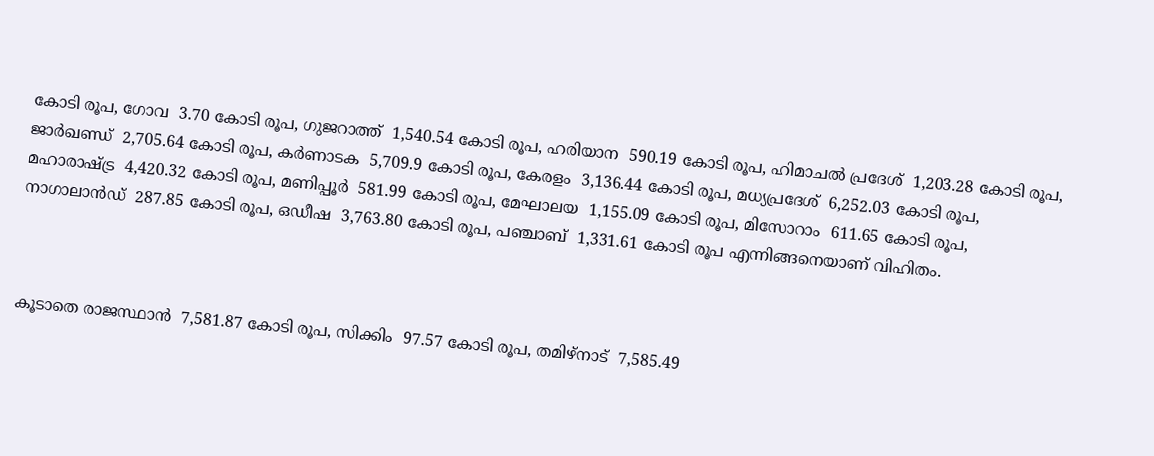കോടി രൂപ, ഗോവ  3.70 കോടി രൂപ, ഗുജറാത്ത്  1,540.54 കോടി രൂപ, ഹരിയാന  590.19 കോടി രൂപ, ഹിമാചൽ പ്രദേശ്  1,203.28 കോടി രൂപ, ജാർഖണ്ഡ്  2,705.64 കോടി രൂപ, കർണാടക  5,709.9 കോടി രൂപ, കേരളം  3,136.44 കോടി രൂപ, മധ്യപ്രദേശ്  6,252.03 കോടി രൂപ, മഹാരാഷ്ട്ര  4,420.32 കോടി രൂപ, മണിപ്പൂർ  581.99 കോടി രൂപ, മേഘാലയ  1,155.09 കോടി രൂപ, മിസോറാം  611.65 കോടി രൂപ, നാഗാലാൻഡ്  287.85 കോടി രൂപ, ഒഡീഷ  3,763.80 കോടി രൂപ, പഞ്ചാബ്  1,331.61 കോടി രൂപ എന്നിങ്ങനെയാണ് വിഹിതം.



കൂടാതെ രാജസ്ഥാൻ  7,581.87 കോടി രൂപ, സിക്കിം  97.57 കോടി രൂപ, തമിഴ്‌നാട്  7,585.49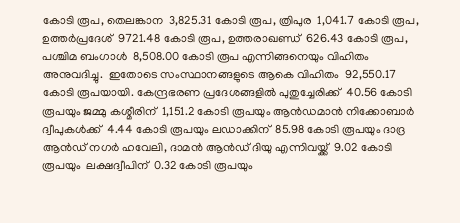കോടി രൂപ, തെലങ്കാന  3,825.31 കോടി രൂപ, ത്രിപുര  1,041.7 കോടി രൂപ, ഉത്തർപ്രദേശ്  9721.48 കോടി രൂപ, ഉത്തരാഖണ്ഡ്  626.43 കോടി രൂപ, പശ്ചിമ ബംഗാൾ  8,508.00 കോടി രൂപ എന്നിങ്ങനെയും വിഹിതം അനുവദിച്ചു.  ഇതോടെ സംസ്ഥാനങ്ങളുടെ ആകെ വിഹിതം  92,550.17 കോടി രൂപയായി. കേന്ദ്രഭരണ പ്രദേശങ്ങളിൽ പുതുച്ചേരിക്ക്  40.56 കോടി രൂപയും ജമ്മു കശ്മീരിന്  1,151.2 കോടി രൂപയും ആൻഡമാൻ നിക്കോബാർ ദ്വീപുകൾക്ക്  4.44 കോടി രൂപയും ലഡാക്കിന്  85.98 കോടി രൂപയും ദാദ്ര ആൻഡ് നഗർ ഹവേലി, ദാമൻ ആൻഡ് ദിയു എന്നിവയ്ക്ക്  9.02 കോടി രൂപയും  ലക്ഷദ്വീപിന്  0.32 കോടി രൂപയും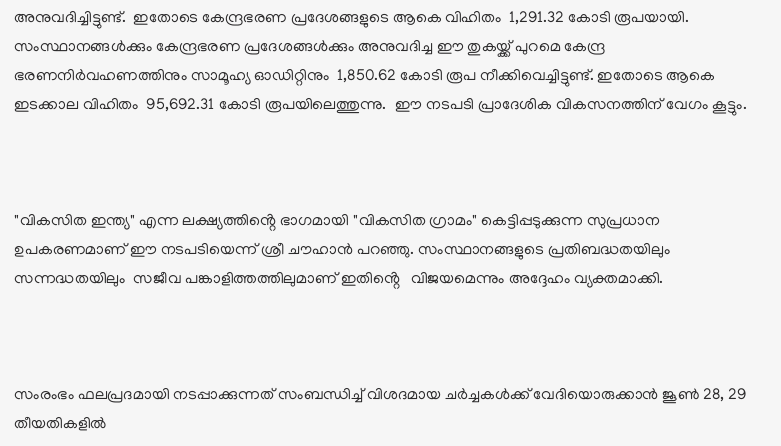അനുവദിച്ചിട്ടുണ്ട്.  ഇതോടെ കേന്ദ്രഭരണ പ്രദേശങ്ങളുടെ ആകെ വിഹിതം  1,291.32 കോടി രൂപയായി. സംസ്ഥാനങ്ങൾക്കും കേന്ദ്രഭരണ പ്രദേശങ്ങൾക്കും അനുവദിച്ച ഈ തുകയ്ക്ക് പുറമെ കേന്ദ്ര ഭരണനിർവഹണത്തിനും സാമൂഹ്യ ഓഡിറ്റിനും  1,850.62 കോടി രൂപ നീക്കിവെച്ചിട്ടുണ്ട്. ഇതോടെ ആകെ ഇടക്കാല വിഹിതം  95,692.31 കോടി രൂപയിലെത്തുന്നു.  ഈ നടപടി പ്രാദേശിക വികസനത്തിന് വേഗം കൂട്ടും.



"വികസിത ഇന്ത്യ" എന്ന ലക്ഷ്യത്തിൻ്റെ ഭാഗമായി "വികസിത ഗ്രാമം" കെട്ടിപ്പടുക്കുന്ന സുപ്രധാന ഉപകരണമാണ് ഈ നടപടിയെന്ന് ശ്രീ ചൗഹാൻ പറഞ്ഞു. സംസ്ഥാനങ്ങളുടെ പ്രതിബദ്ധതയിലും സന്നദ്ധതയിലും  സജീവ പങ്കാളിത്തത്തിലുമാണ് ഇതിൻ്റെ   വിജയമെന്നും അദ്ദേഹം വ്യക്തമാക്കി.



സംരംഭം ഫലപ്രദമായി നടപ്പാക്കുന്നത് സംബന്ധിച്ച് വിശദമായ ചർച്ചകൾക്ക് വേദിയൊരുക്കാന്‍ ജൂൺ 28, 29 തീയതികളിൽ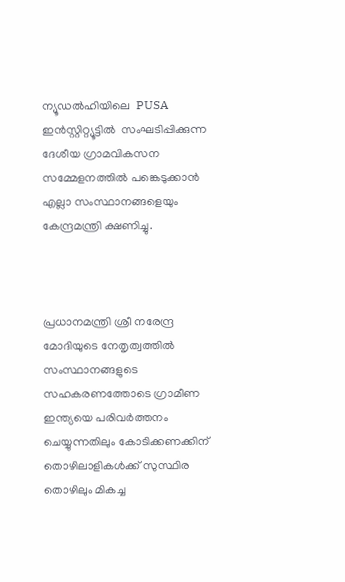ന്യൂഡൽഹിയിലെ  PUSA ഇൻസ്റ്റിറ്റ്യൂട്ടിൽ  സംഘടിപ്പിക്കുന്ന ദേശീയ ഗ്രാമവികസന സമ്മേളനത്തില്‍ പങ്കെടുക്കാൻ  എല്ലാ സംസ്ഥാനങ്ങളെയും കേന്ദ്രമന്ത്രി ക്ഷണിച്ചു.



പ്രധാനമന്ത്രി ശ്രീ നരേന്ദ്ര മോദിയുടെ നേതൃത്വത്തില്‍ സംസ്ഥാനങ്ങളുടെ സഹകരണത്തോടെ ഗ്രാമീണ ഇന്ത്യയെ പരിവർത്തനം ചെയ്യുന്നതിലും കോടിക്കണക്കിന് തൊഴിലാളികൾക്ക് സുസ്ഥിര തൊഴിലും മികച്ച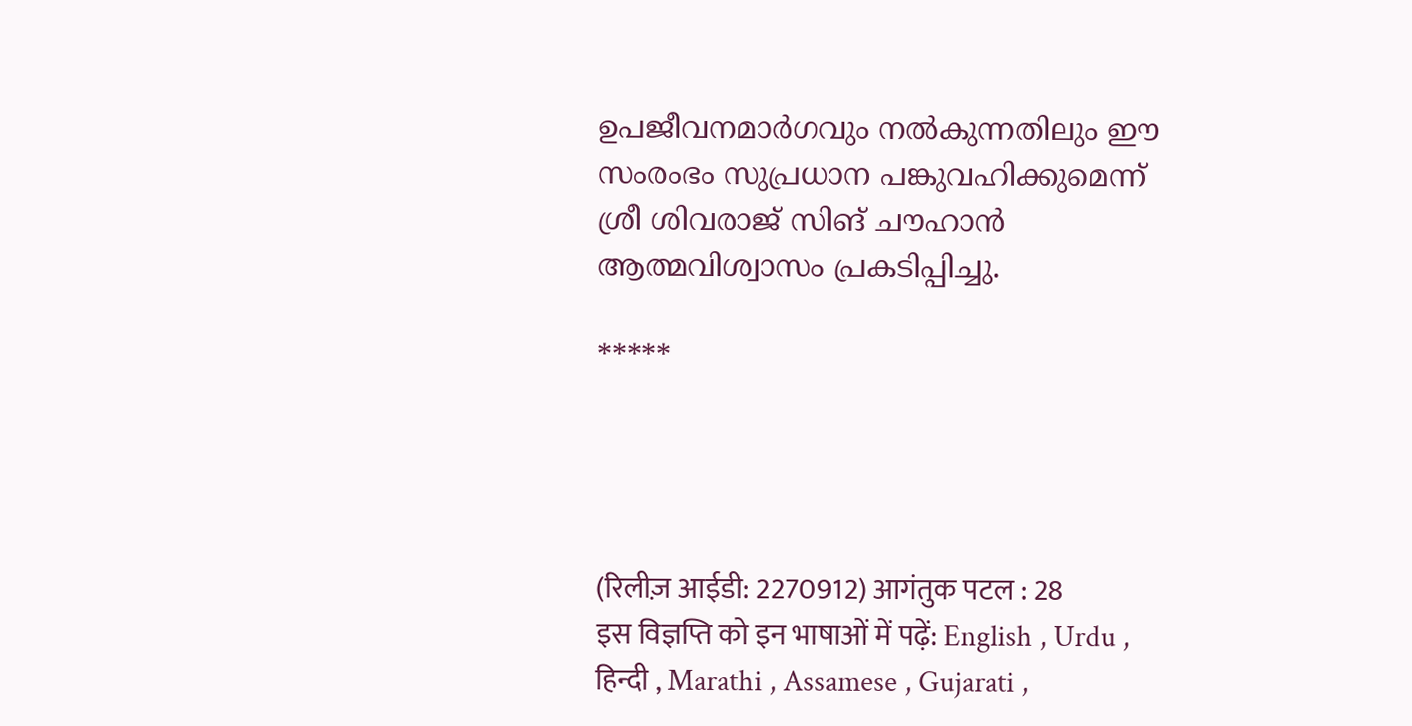ഉപജീവനമാർഗവും നൽകുന്നതിലും ഈ സംരംഭം സുപ്രധാന പങ്കുവഹിക്കുമെന്ന് ശ്രീ ശിവരാജ് സിങ് ചൗഹാൻ ആത്മവിശ്വാസം പ്രകടിപ്പിച്ചു.

*****




(रिलीज़ आईडी: 2270912) आगंतुक पटल : 28
इस विज्ञप्ति को इन भाषाओं में पढ़ें: English , Urdu , हिन्दी , Marathi , Assamese , Gujarati ,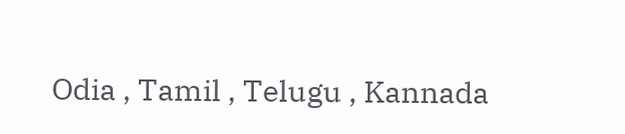Odia , Tamil , Telugu , Kannada